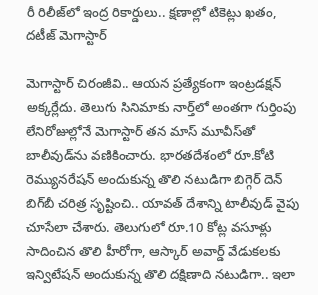రీ రిలీజ్‌లో ఇంద్ర రికార్డులు.. క్షణాల్లో టికెట్లు ఖతం, దటీజ్ మెగాస్టార్

మెగాస్టార్ చిరంజీవి.. ఆయన ప్రత్యేకంగా ఇంట్రడక్షన్ అక్కర్లేదు. తెలుగు సినిమాకు నార్త్‌లో అంతగా గుర్తింపు లేనిరోజుల్లోనే మెగాస్టార్ తన మాస్ మూవీస్‌తో బాలీవుడ్‌ను వణికించారు. భారతదేశంలో రూ.కోటి రెమ్యునరేషన్ అందుకున్న తొలి నటుడిగా బిగ్గెర్ దెన్ బిగ్‌బీ చరిత్ర సృష్టించి.. యావత్ దేశాన్ని టాలీవుడ్ వైపు చూసేలా చేశారు. తెలుగులో రూ.10 కోట్ల వసూళ్లు సాదించిన తొలి హీరోగా, ఆస్కార్ అవార్డ్ వేడుకలకు ఇన్విటేషన్ అందుకున్న తొలి దక్షిణాది నటుడిగా.. ఇలా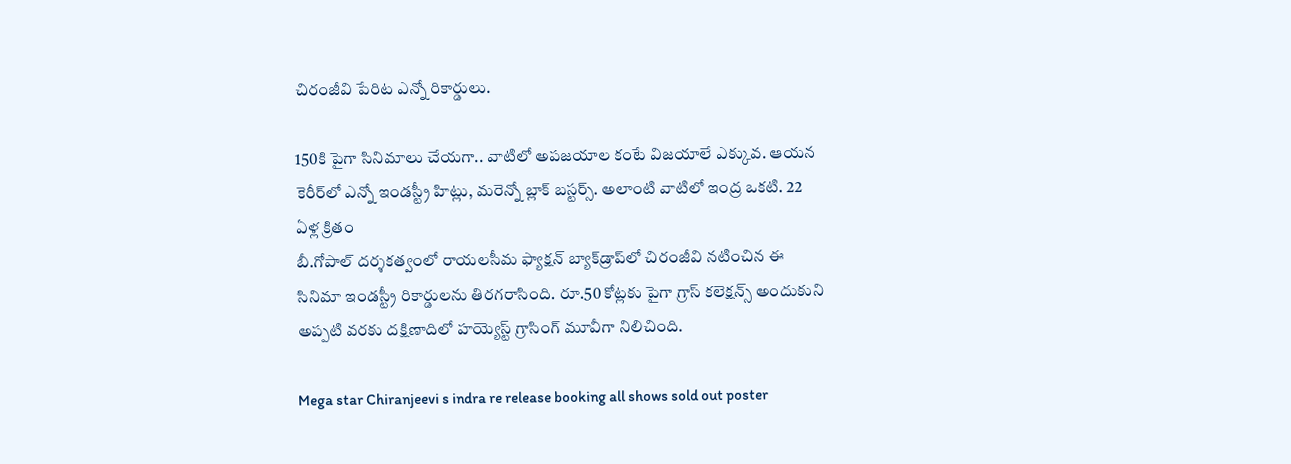చిరంజీవి పేరిట ఎన్నో రికార్డులు.

150కి పైగా సినిమాలు చేయగా.. వాటిలో అపజయాల కంటే విజయాలే ఎక్కువ. ఆయన కెరీర్‌లో ఎన్నో ఇండస్ట్రీ హిట్లు, మరెన్నో బ్లాక్ బస్టర్స్. అలాంటి వాటిలో ఇంద్ర ఒకటి. 22 ఏళ్ల క్రితం
బీ.గోపాల్ దర్శకత్వంలో రాయలసీమ ఫ్యాక్షన్ బ్యాక్‌డ్రాప్‌లో చిరంజీవి నటించిన ఈ సినిమా ఇండస్ట్రీ రికార్డులను తిరగరాసింది. రూ.50 కోట్లకు పైగా గ్రాస్ కలెక్షన్స్ అందుకుని అప్పటి వరకు దక్షిణాదిలో హయ్యెస్ట్ గ్రాసింగ్ మూవీగా నిలిచింది.

Mega star Chiranjeevi s indra re release booking all shows sold out poster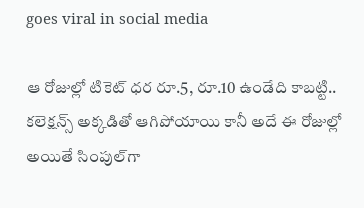goes viral in social media

ఆ రోజుల్లో టికెట్ ధర రూ.5, రూ.10 ఉండేది కాబట్టి.. కలెక్షన్స్ అక్కడితో ఆగిపోయాయి కానీ అదే ఈ రోజుల్లో అయితే సింపుల్‌గా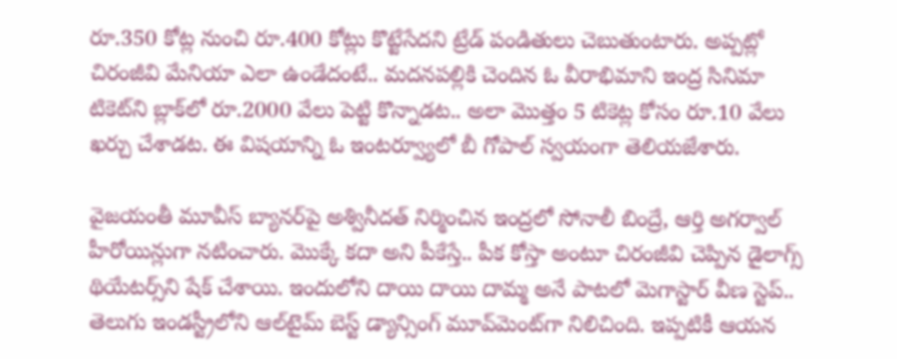రూ.350 కోట్ల నుంచి రూ.400 కోట్లు కొట్టేసేదని ట్రేడ్ పండితులు చెబుతుంటారు. అప్పట్లో చిరంజీవి మేనియా ఎలా ఉండేదంటే.. మదనపల్లికి చెందిన ఓ వీరాభిమాని ఇంద్ర సినిమా టికెట్‌ని బ్లాక్‌లో రూ.2000 వేలు పెట్టి కొన్నాడట.. అలా మొత్తం 5 టికెట్ల కోసం రూ.10 వేలు ఖర్చు చేశాడట. ఈ విషయాన్ని ఓ ఇంటర్వ్యూలో బీ గోపాల్ స్వయంగా తెలియజేశారు.

వైజయంతీ మూవీస్ బ్యానర్‌పై అశ్వినీదత్ నిర్మించిన ఇంద్రలో సోనాలీ బింద్రే, ఆర్తి అగర్వాల్ హీరోయిన్లుగా నటించారు. మొక్కే కదా అని పీకేస్తే.. పీక కోస్తా అంటూ చిరంజీవి చెప్పిన డైలాగ్స్ థియేటర్స్‌ని షేక్ చేశాయి. ఇందులోని దాయి దాయి దామ్మ అనే పాటలో మెగాస్టార్ వీణ స్టెప్.. తెలుగు ఇండస్ట్రీలోని ఆల్‌టైమ్ బెస్ట్ డ్యాన్సింగ్ మూవ్‌మెంట్‌గా నిలిచింది. ఇప్పటికీ ఆయన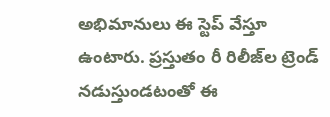అభిమానులు ఈ స్టెప్ వేస్తూ ఉంటారు. ప్రస్తుతం రీ రిలీజ్‌ల ట్రెండ్ నడుస్తుండటంతో ఈ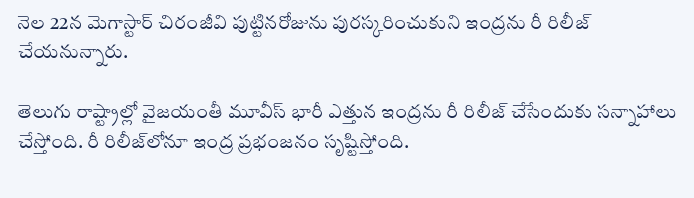నెల 22న మెగాస్టార్ చిరంజీవి పుట్టినరోజును పురస్కరించుకుని ఇంద్రను రీ రిలీజ్ చేయనున్నారు.

తెలుగు రాష్ట్రాల్లో వైజయంతీ మూవీస్ భారీ ఎత్తున ఇంద్రను రీ రిలీజ్ చేసేందుకు సన్నాహాలు చేస్తోంది. రీ రిలీజ్‌లోనూ ఇంద్ర ప్రభంజనం సృష్టిస్తోంది.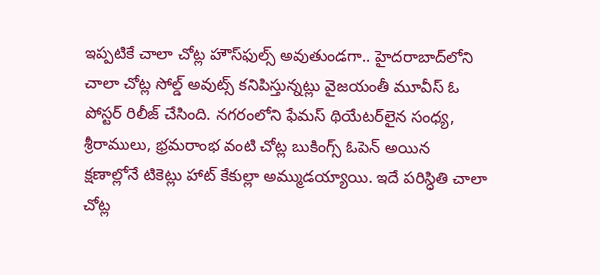ఇప్పటికే చాలా చోట్ల హౌస్‌ఫుల్స్ అవుతుండగా.. హైదరాబాద్‌లోని చాలా చోట్ల సోల్డ్ అవుట్స్ కనిపిస్తున్నట్లు వైజయంతీ మూవీస్ ఓ పోస్టర్ రిలీజ్ చేసింది. నగరంలోని ఫేమస్ థియేటర్‌లైన సంధ్య, శ్రీరాములు, భ్రమరాంభ వంటి చోట్ల బుకింగ్స్ ఓపెన్ అయిన క్షణాల్లోనే టికెట్లు హాట్ కేకుల్లా అమ్ముడయ్యాయి. ఇదే పరిస్ధితి చాలా చోట్ల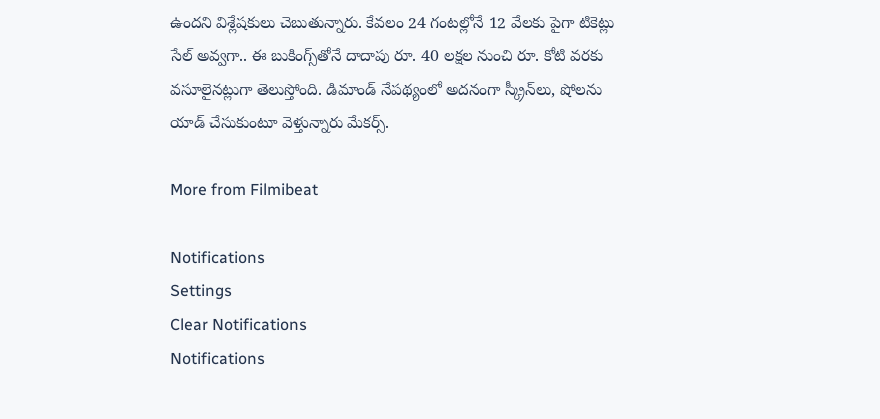ఉందని విశ్లేషకులు చెబుతున్నారు. కేవలం 24 గంటల్లోనే 12 వేలకు పైగా టికెట్లు సేల్ అవ్వగా.. ఈ బుకింగ్స్‌తోనే దాదాపు రూ. 40 లక్షల నుంచి రూ. కోటి వరకు వసూలైనట్లుగా తెలుస్తోంది. డిమాండ్ నేపథ్యంలో అదనంగా స్క్రీన్‌లు, షోలను యాడ్ చేసుకుంటూ వెళ్తున్నారు మేకర్స్.

More from Filmibeat

Notifications
Settings
Clear Notifications
Notifications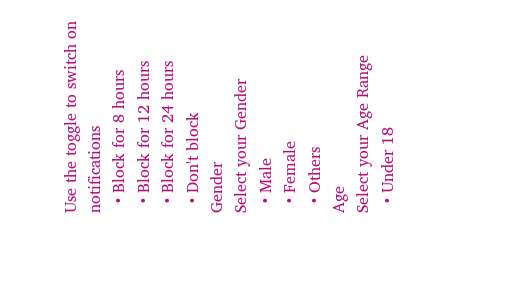Use the toggle to switch on notifications
  • Block for 8 hours
  • Block for 12 hours
  • Block for 24 hours
  • Don't block
Gender
Select your Gender
  • Male
  • Female
  • Others
Age
Select your Age Range
  • Under 18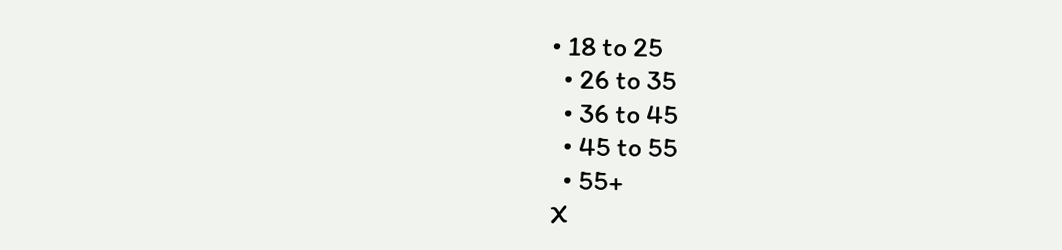• 18 to 25
  • 26 to 35
  • 36 to 45
  • 45 to 55
  • 55+
X